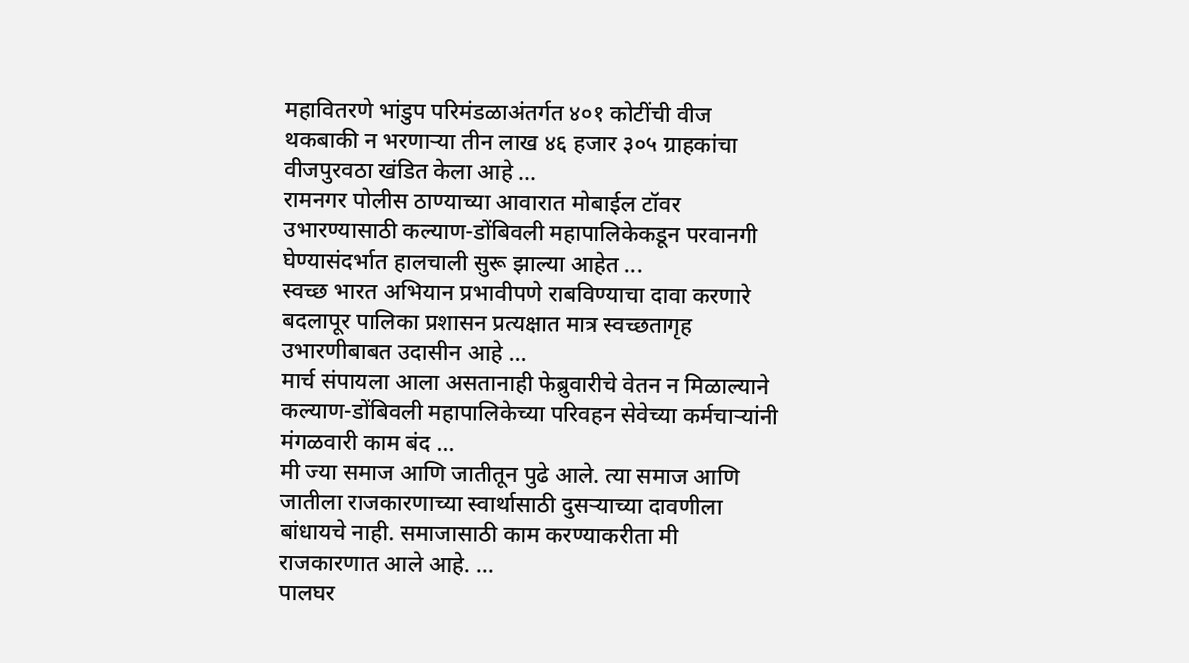महावितरणे भांडुप परिमंडळाअंतर्गत ४०१ कोटींची वीज थकबाकी न भरणाऱ्या तीन लाख ४६ हजार ३०५ ग्राहकांचा वीजपुरवठा खंडित केला आहे ...
रामनगर पोलीस ठाण्याच्या आवारात मोबाईल टॉवर उभारण्यासाठी कल्याण-डोंबिवली महापालिकेकडून परवानगी घेण्यासंदर्भात हालचाली सुरू झाल्या आहेत ...
स्वच्छ भारत अभियान प्रभावीपणे राबविण्याचा दावा करणारे बदलापूर पालिका प्रशासन प्रत्यक्षात मात्र स्वच्छतागृह उभारणीबाबत उदासीन आहे ...
मार्च संपायला आला असतानाही फेब्रुवारीचे वेतन न मिळाल्याने कल्याण-डोंबिवली महापालिकेच्या परिवहन सेवेच्या कर्मचाऱ्यांनी मंगळवारी काम बंद ...
मी ज्या समाज आणि जातीतून पुढे आले. त्या समाज आणि जातीला राजकारणाच्या स्वार्थासाठी दुसऱ्याच्या दावणीला बांधायचे नाही. समाजासाठी काम करण्याकरीता मी राजकारणात आले आहे. ...
पालघर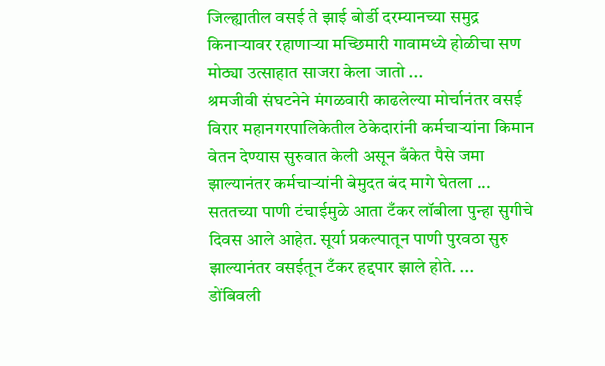जिल्ह्यातील वसई ते झाई बोर्डी दरम्यानच्या समुद्र किनाऱ्यावर रहाणाऱ्या मच्छिमारी गावामध्ये होळीचा सण मोठ्या उत्साहात साजरा केला जातो ...
श्रमजीवी संघटनेने मंगळवारी काढलेल्या मोर्चानंतर वसई विरार महानगरपालिकेतील ठेकेदारांनी कर्मचाऱ्यांना किमान वेतन देण्यास सुरुवात केली असून बँकेत पैसे जमा झाल्यानंतर कर्मचाऱ्यांनी बेमुदत बंद मागे घेतला ...
सततच्या पाणी टंचाईमुळे आता टँकर लॉबीला पुन्हा सुगीचे दिवस आले आहेत. सूर्या प्रकल्पातून पाणी पुरवठा सुरु झाल्यानंतर वसईतून टँकर हद्दपार झाले होते. ...
डोंबिवली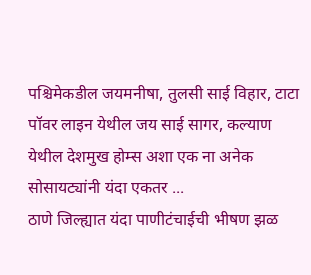पश्चिमेकडील जयमनीषा, तुलसी साई विहार, टाटा पॉवर लाइन येथील जय साई सागर, कल्याण येथील देशमुख होम्स अशा एक ना अनेक सोसायट्यांनी यंदा एकतर ...
ठाणे जिल्ह्यात यंदा पाणीटंचाईची भीषण झळ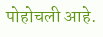पोहोचली आहे.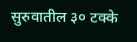सुरुवातील ३० टक्के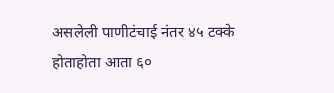असलेली पाणीटंचाई नंतर ४५ टक्के होताहोता आता ६०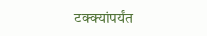टक्क्यांपर्यंत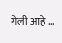गेली आहे ...